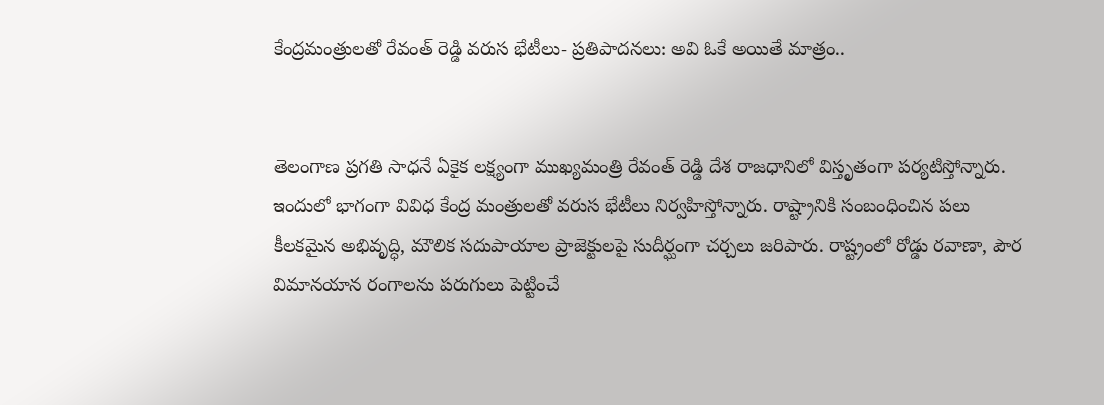కేంద్రమంత్రులతో రేవంత్ రెడ్డి వరుస భేటీలు- ప్రతిపాదనలు: అవి ఓకే అయితే మాత్రం..


తెలంగాణ ప్రగతి సాధనే ఏకైక లక్ష్యంగా ముఖ్యమంత్రి రేవంత్ రెడ్డి దేశ రాజధానిలో విస్తృతంగా పర్యటిస్తోన్నారు. ఇందులో భాగంగా వివిధ కేంద్ర మంత్రులతో వరుస భేటీలు నిర్వహిస్తోన్నారు. రాష్ట్రానికి సంబంధించిన పలు కీలకమైన అభివృద్ధి, మౌలిక సదుపాయాల ప్రాజెక్టులపై సుదీర్ఘంగా చర్చలు జరిపారు. రాష్ట్రంలో రోడ్డు రవాణా, పౌర విమానయాన రంగాలను పరుగులు పెట్టించే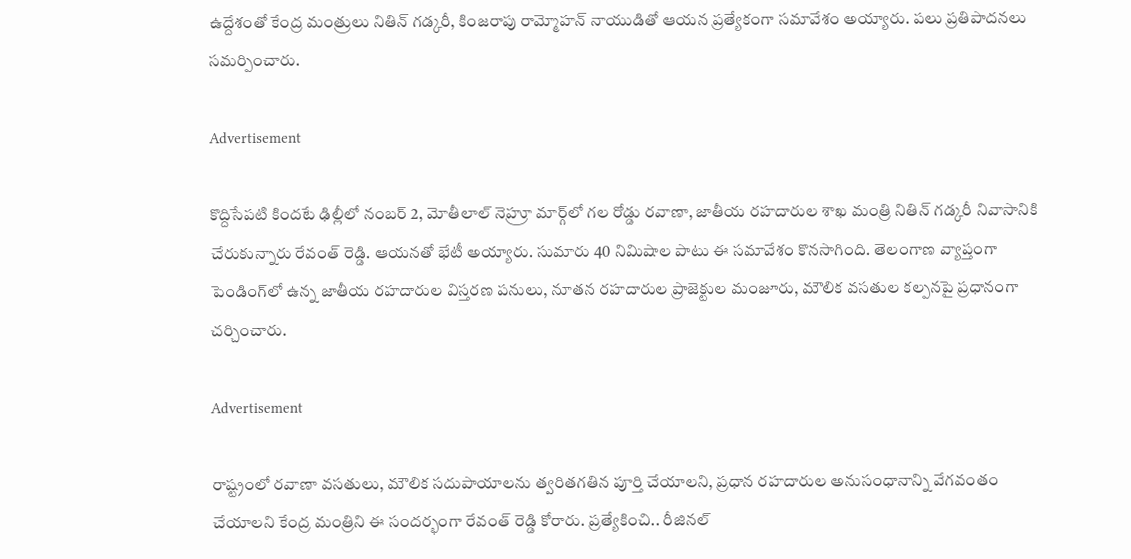ఉద్దేశంతో కేంద్ర మంత్రులు నితిన్ గడ్కరీ, కింజరాపు రామ్మోహన్ నాయుడితో ఆయన ప్రత్యేకంగా సమావేశం అయ్యారు. పలు ప్రతిపాదనలు సమర్పించారు.

Advertisement

కొద్దిసేపటి కిందటే ఢిల్లీలో నంబర్ 2, మోతీలాల్ నెహ్రూ మార్గ్‌లో గల రోడ్డు రవాణా, జాతీయ రహదారుల శాఖ మంత్రి నితిన్ గడ్కరీ నివాసానికి చేరుకున్నారు రేవంత్ రెడ్డి. ఆయనతో భేటీ అయ్యారు. సుమారు 40 నిమిషాల పాటు ఈ సమావేశం కొనసాగింది. తెలంగాణ వ్యాప్తంగా పెండింగ్‌లో ఉన్న జాతీయ రహదారుల విస్తరణ పనులు, నూతన రహదారుల ప్రాజెక్టుల మంజూరు, మౌలిక వసతుల కల్పనపై ప్రధానంగా చర్చించారు.

Advertisement

రాష్ట్రంలో రవాణా వసతులు, మౌలిక సదుపాయాలను త్వరితగతిన పూర్తి చేయాలని, ప్రధాన రహదారుల అనుసంధానాన్ని వేగవంతం చేయాలని కేంద్ర మంత్రిని ఈ సందర్భంగా రేవంత్ రెడ్డి కోరారు. ప్రత్యేకించి.. రీజినల్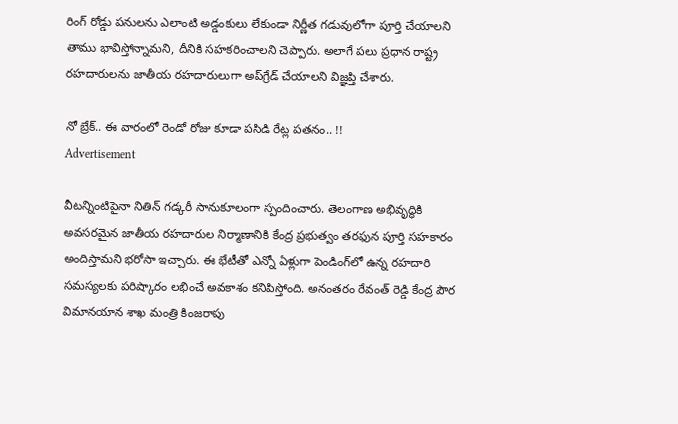రింగ్ రోడ్డు పనులను ఎలాంటి అడ్డంకులు లేకుండా నిర్ణీత గడువులోగా పూర్తి చేయాలని తాము భావిస్తోన్నామని, దీనికి సహకరించాలని చెప్పారు. అలాగే పలు ప్రధాన రాష్ట్ర రహదారులను జాతీయ రహదారులుగా అప్‌గ్రేడ్ చేయాలని విజ్ఞప్తి చేశారు.

నో బ్రేక్.. ఈ వారంలో రెండో రోజు కూడా పసిడి రేట్ల పతనం.. !!
Advertisement

వీటన్నింటిపైనా నితిన్ గడ్కరీ సానుకూలంగా స్పందించారు. తెలంగాణ అభివృద్ధికి అవసరమైన జాతీయ రహదారుల నిర్మాణానికి కేంద్ర ప్రభుత్వం తరఫున పూర్తి సహకారం అందిస్తామని భరోసా ఇచ్చారు. ఈ భేటీతో ఎన్నో ఏళ్లుగా పెండింగ్‌లో ఉన్న రహదారి సమస్యలకు పరిష్కారం లభించే అవకాశం కనిపిస్తోంది. అనంతరం రేవంత్ రెడ్డి కేంద్ర పౌర విమానయాన శాఖ మంత్రి కింజరాపు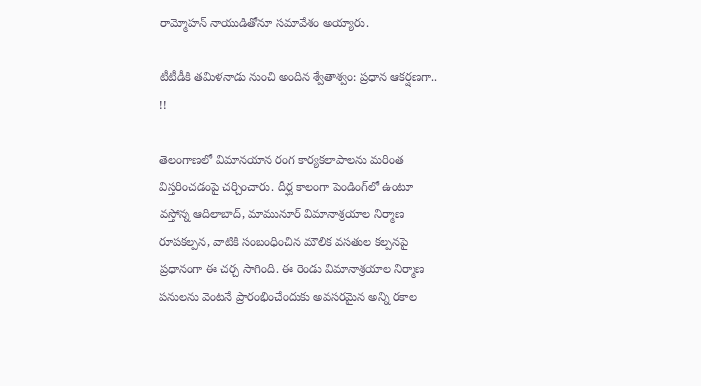రామ్మోహన్ నాయుడితోనూ సమావేశం అయ్యారు.

టీటీడీకి తమిళనాడు నుంచి అందిన శ్వేతాశ్వం: ప్రధాన ఆకర్షణగా.. !!

తెలంగాణలో విమానయాన రంగ కార్యకలాపాలను మరింత విస్తరించడంపై చర్చించారు. దీర్ఘ కాలంగా పెండింగ్‌లో ఉంటూ వస్తోన్న ఆదిలాబాద్, మామునూర్ విమానాశ్రయాల నిర్మాణ రూపకల్పన, వాటికి సంబంధించిన మౌలిక వసతుల కల్పనపై ప్రధానంగా ఈ చర్చ సాగింది. ఈ రెండు విమానాశ్రయాల నిర్మాణ పనులను వెంటనే ప్రారంభించేందుకు అవసరమైన అన్ని రకాల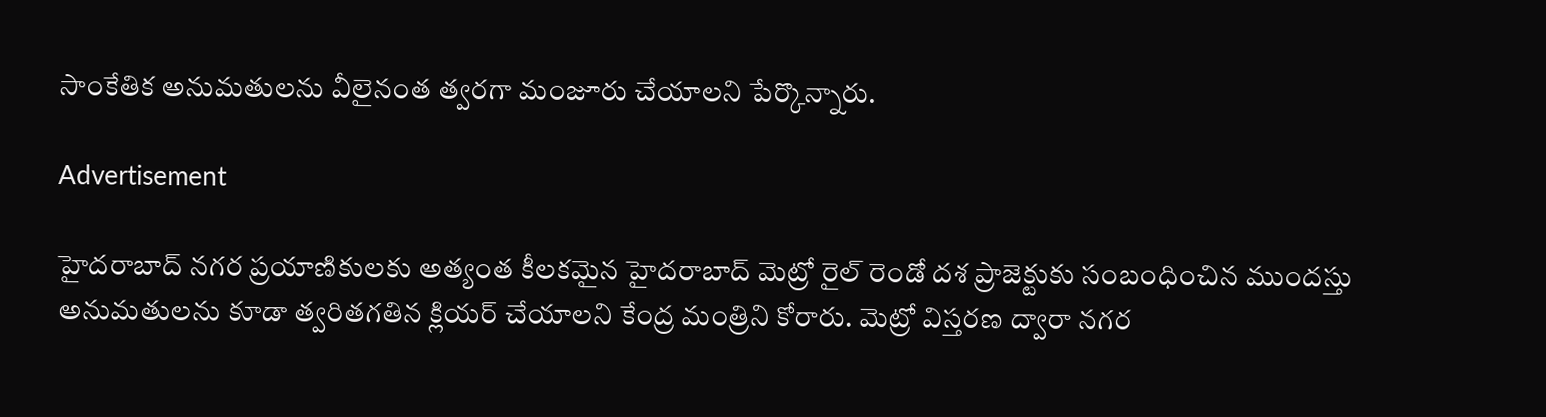సాంకేతిక అనుమతులను వీలైనంత త్వరగా మంజూరు చేయాలని పేర్కొన్నారు.

Advertisement

హైదరాబాద్ నగర ప్రయాణికులకు అత్యంత కీలకమైన హైదరాబాద్ మెట్రో రైల్ రెండో దశ ప్రాజెక్టుకు సంబంధించిన ముందస్తు అనుమతులను కూడా త్వరితగతిన క్లియర్ చేయాలని కేంద్ర మంత్రిని కోరారు. మెట్రో విస్తరణ ద్వారా నగర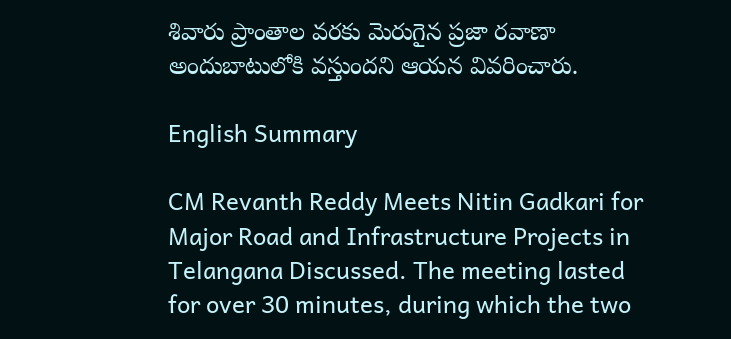శివారు ప్రాంతాల వరకు మెరుగైన ప్రజా రవాణా అందుబాటులోకి వస్తుందని ఆయన వివరించారు.

English Summary

CM Revanth Reddy Meets Nitin Gadkari for Major Road and Infrastructure Projects in Telangana Discussed. The meeting lasted for over 30 minutes, during which the two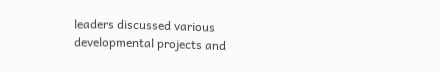leaders discussed various developmental projects and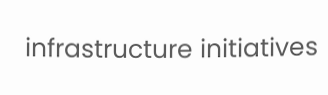infrastructure initiatives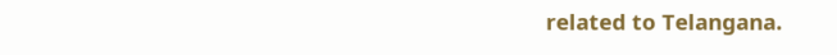related to Telangana.